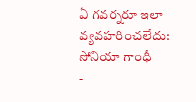ఏ గవర్నరూ ఇలా వ్యవహరించలేదు: సోనియా గాంధీ
-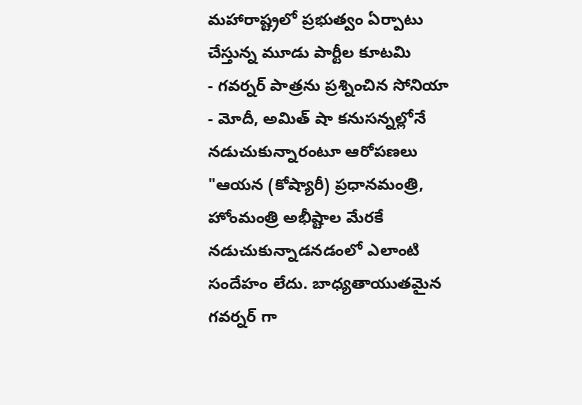మహారాష్ట్రలో ప్రభుత్వం ఏర్పాటు చేస్తున్న మూడు పార్టీల కూటమి
- గవర్నర్ పాత్రను ప్రశ్నించిన సోనియా
- మోదీ, అమిత్ షా కనుసన్నల్లోనే నడుచుకున్నారంటూ ఆరోపణలు
"ఆయన (కోష్యారీ) ప్రధానమంత్రి, హోంమంత్రి అభీష్టాల మేరకే నడుచుకున్నాడనడంలో ఎలాంటి సందేహం లేదు. బాధ్యతాయుతమైన గవర్నర్ గా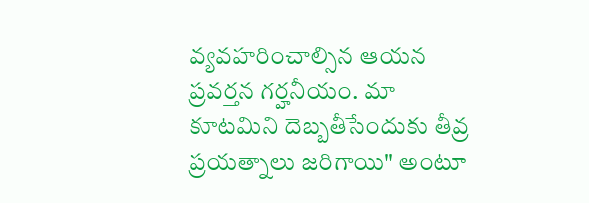వ్యవహరించాల్సిన ఆయన ప్రవర్తన గర్హనీయం. మా కూటమిని దెబ్బతీసేందుకు తీవ్ర ప్రయత్నాలు జరిగాయి" అంటూ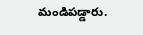మండిపడ్డారు.